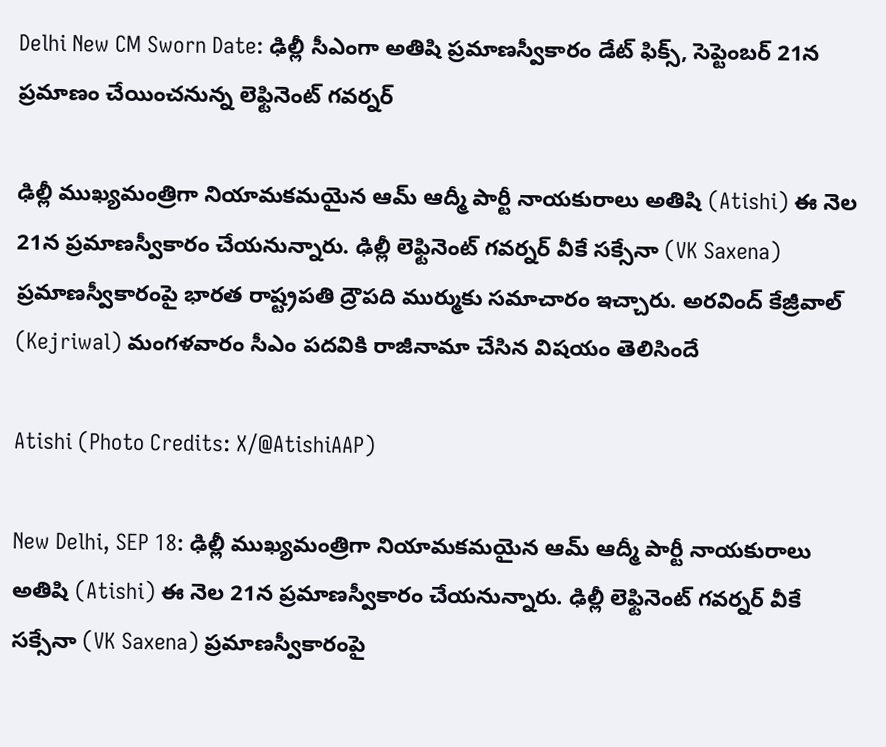Delhi New CM Sworn Date: ఢిల్లీ సీఎంగా అతిషి ప్ర‌మాణ‌స్వీకారం డేట్ ఫిక్స్, సెప్టెంబ‌ర్ 21న ప్ర‌మాణం చేయించ‌నున్న లెఫ్టినెంట్ గ‌వ‌ర్న‌ర్

ఢిల్లీ ముఖ్యమంత్రిగా నియామకమయైన ఆమ్‌ ఆద్మీ పార్టీ నాయకురాలు అతిషి (Atishi) ఈ నెల 21న ప్రమాణస్వీకారం చేయనున్నారు. ఢిల్లీ లెఫ్టినెంట్‌ గవర్నర్‌ వీకే సక్సేనా (VK Saxena) ప్రమాణస్వీకారంపై భారత రాష్ట్రపతి ద్రౌపది ముర్ముకు సమాచారం ఇచ్చారు. అరవింద్‌ కేజ్రీవాల్‌ (Kejriwal) మంగళవారం సీఎం పదవికి రాజీనామా చేసిన విషయం తెలిసిందే

Atishi (Photo Credits: X/@AtishiAAP)

New Delhi, SEP 18: ఢిల్లీ ముఖ్యమంత్రిగా నియామకమయైన ఆమ్‌ ఆద్మీ పార్టీ నాయకురాలు అతిషి (Atishi) ఈ నెల 21న ప్రమాణస్వీకారం చేయనున్నారు. ఢిల్లీ లెఫ్టినెంట్‌ గవర్నర్‌ వీకే సక్సేనా (VK Saxena) ప్రమాణస్వీకారంపై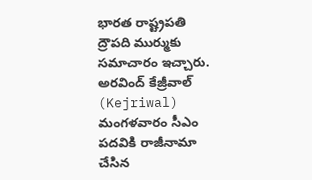భారత రాష్ట్రపతి ద్రౌపది ముర్ముకు సమాచారం ఇచ్చారు. అరవింద్‌ కేజ్రీవాల్‌ (Kejriwal) మంగళవారం సీఎం పదవికి రాజీనామా చేసిన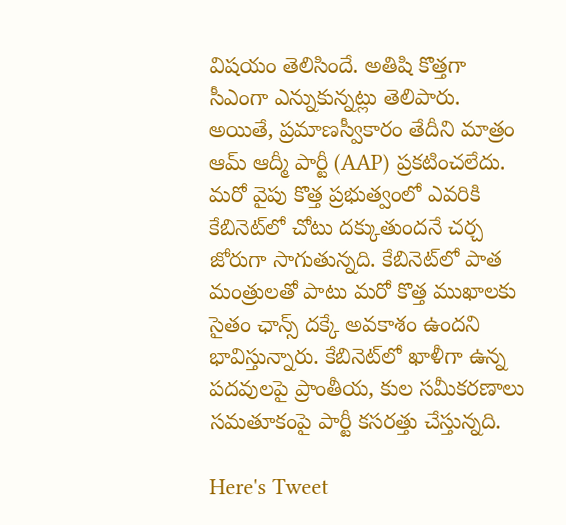విషయం తెలిసిందే. అతిషి కొత్తగా సీఎంగా ఎన్నుకున్నట్లు తెలిపారు. అయితే, ప్రమాణస్వీకారం తేదీని మాత్రం ఆమ్‌ ఆద్మీ పార్టీ (AAP) ప్రకటించలేదు. మరో వైపు కొత్త ప్రభుత్వంలో ఎవరికి కేబినెట్‌లో చోటు దక్కుతుందనే చర్చ జోరుగా సాగుతున్నది. కేబినెట్‌లో పాత మంత్రులతో పాటు మరో కొత్త ముఖాలకు సైతం ఛాన్స్‌ దక్కే అవకాశం ఉందని భావిస్తున్నారు. కేబినెట్‌లో ఖాళీగా ఉన్న పదవులపై ప్రాంతీయ, కుల సమీకరణాలు సమతూకంపై పార్టీ కసరత్తు చేస్తున్నది.

Here's Tweet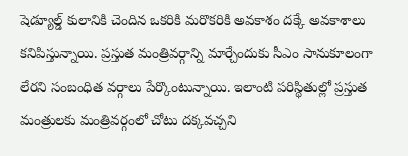షెడ్యూల్డ్ కులానికి చెందిన ఒకరికి మరొకరికి అవకాశం దక్కే అవకాశాలు కనిపిస్తున్నాయి. ప్రస్తుత మంత్రివర్గాన్ని మార్చేందుకు సీఎం సానుకూలంగా లేరని సంబంధిత వర్గాలు పేర్కొంటున్నాయి. ఇలాంటి పరిస్థితుల్లో ప్రస్తుత మంత్రులకు మంత్రివర్గంలో చోటు దక్కవచ్చని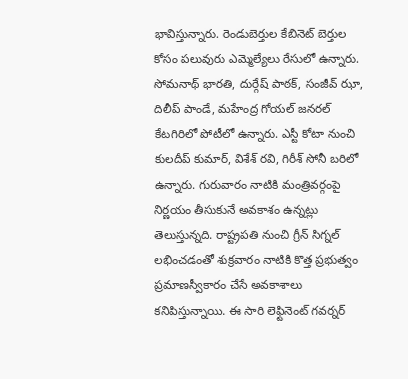భావిస్తున్నారు. రెండుబెర్తుల కేబినెట్‌ బెర్తుల కోసం పలువురు ఎమ్మెల్యేలు రేసులో ఉన్నారు. సోమనాథ్ భారతి, దుర్గేష్ పాఠక్, సంజీవ్ ఝా, దిలీప్ పాండే, మహేంద్ర గోయల్‌ జనరల్‌ కేటగిరిలో పోటీలో ఉన్నారు. ఎస్టీ కోటా నుంచి కులదీప్ కుమార్, విశేశ్‌ రవి, గిరీశ్‌ సోనీ బరిలో ఉన్నారు. గురువారం నాటికి మంత్రివర్గంపై నిర్ణయం తీసుకునే అవకాశం ఉన్నట్లు తెలుస్తున్నది. రాష్ట్రపతి నుంచి గ్రీన్‌ సిగ్నల్‌ లభించడంతో శుక్రవారం నాటికి కొత్త ప్రభుత్వం ప్రమాణస్వీకారం చేసే అవకాశాలు కనిపిస్తున్నాయి. ఈ సారి లెఫ్టినెంట్ గవర్నర్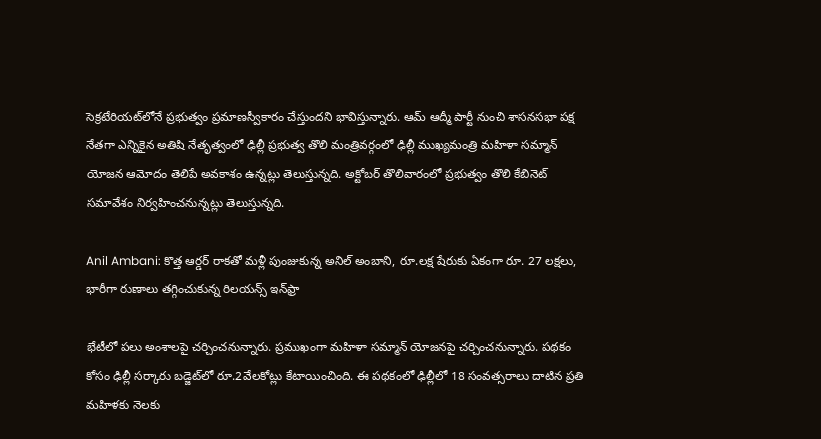సెక్రటేరియట్‌లోనే ప్రభుత్వం ప్రమాణస్వీకారం చేస్తుందని భావిస్తున్నారు. ఆమ్ ఆద్మీ పార్టీ నుంచి శాసనసభా పక్ష నేతగా ఎన్నికైన అతిషి నేతృత్వంలో ఢిల్లీ ప్రభుత్వ తొలి మంత్రివర్గంలో ఢిల్లీ ముఖ్యమంత్రి మహిళా సమ్మాన్ యోజన ఆమోదం తెలిపే అవకాశం ఉన్నట్లు తెలుస్తున్నది. అక్టోబర్‌ తొలివారంలో ప్రభుత్వం తొలి కేబినెట్‌ సమావేశం నిర్వహించనున్నట్లు తెలుస్తున్నది.

Anil Ambani: కొత్త ఆర్డర్ రాకతో మళ్లీ పుంజుకున్న అనిల్ అంబాని, రూ.లక్ష షేరుకు ఏకంగా రూ. 27 లక్షలు, భారీగా రుణాలు తగ్గించుకున్న రిలయన్స్‌ ఇన్‌ఫ్రా

భేటీలో పలు అంశాలపై చర్చించనున్నారు. ప్రముఖంగా మహిళా సమ్మాన్‌ యోజనపై చర్చించనున్నారు. పథకం కోసం ఢిల్లీ సర్కారు బడ్జెట్‌లో రూ.2వేలకోట్లు కేటాయించింది. ఈ పథకంలో ఢిల్లీలో 18 సంవత్సరాలు దాటిన ప్రతి మహిళకు నెలకు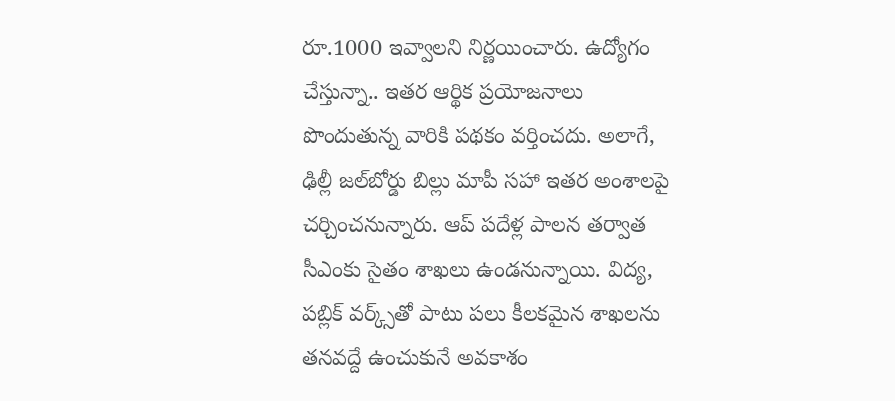రూ.1000 ఇవ్వాలని నిర్ణయించారు. ఉద్యోగం చేస్తున్నా.. ఇతర ఆర్థిక ప్రయోజనాలు పొందుతున్న వారికి పథకం వర్తించదు. అలాగే, ఢిల్లీ జల్‌బోర్డు బిల్లు మాపీ సహా ఇతర అంశాలపై చర్చించనున్నారు. ఆప్‌ పదేళ్ల పాలన తర్వాత సీఎంకు సైతం శాఖలు ఉండనున్నాయి. విద్య, పబ్లిక్‌ వర్క్స్‌తో పాటు పలు కీలకమైన శాఖలను తనవద్దే ఉంచుకునే అవకాశం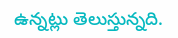ఉన్నట్లు తెలుస్తున్నది.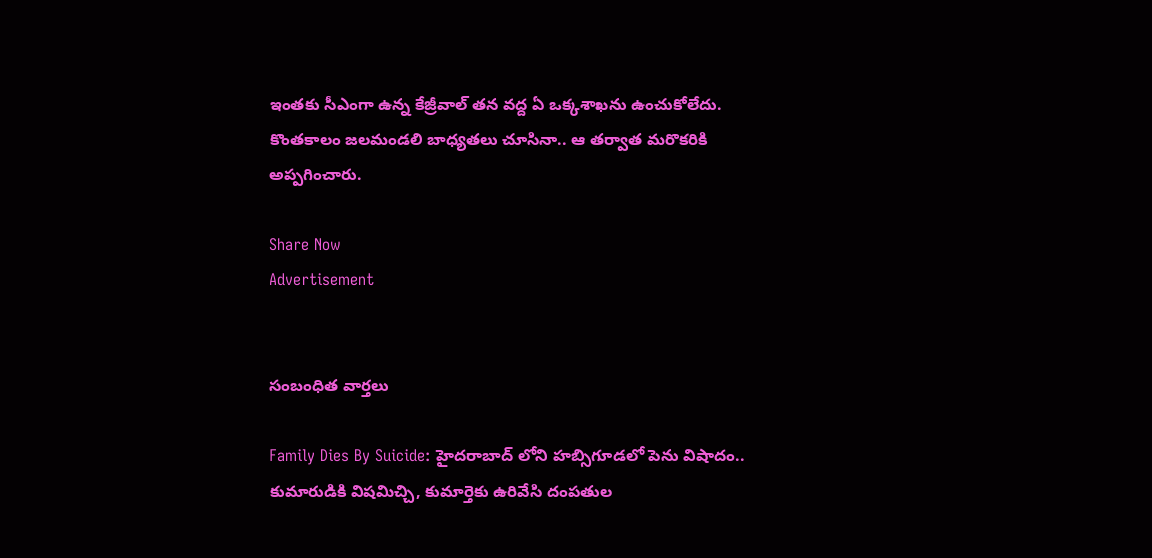ఇంతకు సీఎంగా ఉన్న కేజ్రీవాల్‌ తన వద్ద ఏ ఒక్కశాఖను ఉంచుకోలేదు. కొంతకాలం జలమండలి బాధ్యతలు చూసినా.. ఆ తర్వాత మరొకరికి అప్పగించారు.

Share Now
Advertisement


సంబంధిత వార్తలు

Family Dies By Suicide: హైదరాబాద్ లోని హబ్సిగూడలో పెను విషాదం.. కుమారుడికి విషమిచ్చి, కుమార్తెకు ఉరివేసి దంపతుల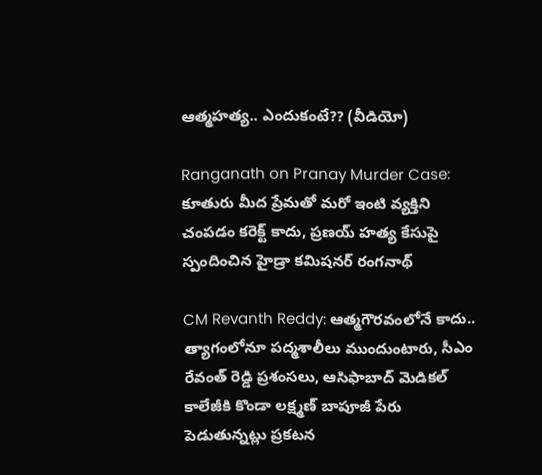ఆత్మహత్య.. ఎందుకంటే?? (వీడియో)

Ranganath on Pranay Murder Case: కూతురు మీద ప్రేమతో మరో ఇంటి వ్యక్తిని చంపడం కరెక్ట్ కాదు, ప్రణయ్ హత్య కేసుపై స్పందించిన హైడ్రా కమిషనర్ రంగనాథ్

CM Revanth Reddy: ఆత్మగౌరవంలోనే కాదు.. త్యాగంలోనూ పద్మశాలీలు ముందుంటారు, సీఎం రేవంత్ రెడ్డి ప్రశంసలు, ఆసిఫాబాద్ మెడికల్ కాలేజీకి కొండా లక్ష్మణ్ బాపూజీ పేరు పెడుతున్నట్లు ప్రకటన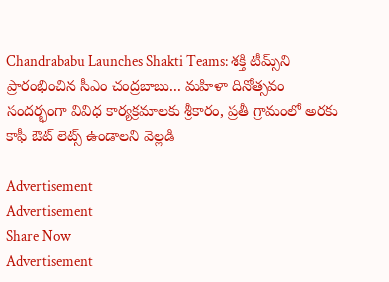Chandrababu Launches Shakti Teams: శక్తి టీమ్స్‌ని ప్రారంభించిన సీఎం చంద్రబాబు... మహిళా దినోత్సవం సందర్భంగా వివిధ కార్యక్రమాలకు శ్రీకారం, ప్రతీ గ్రామంలో అరకు కాఫీ ఔట్ లెట్స్‌ ఉండాలని వెల్లడి

Advertisement
Advertisement
Share Now
Advertisement